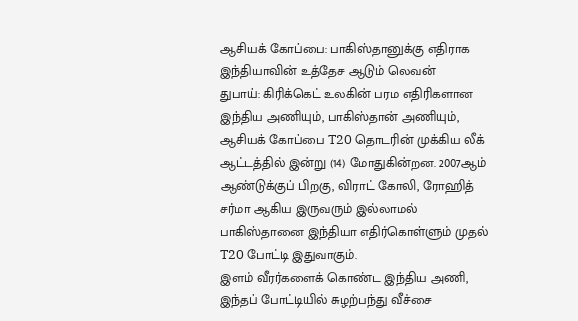ஆசியக் கோப்பை: பாகிஸ்தானுக்கு எதிராக இந்தியாவின் உத்தேச ஆடும் லெவன்
துபாய்: கிரிக்கெட் உலகின் பரம எதிரிகளான இந்திய அணியும், பாகிஸ்தான் அணியும், ஆசியக் கோப்பை T20 தொடரின் முக்கிய லீக் ஆட்டத்தில் இன்று (14) மோதுகின்றன. 2007ஆம் ஆண்டுக்குப் பிறகு, விராட் கோலி, ரோஹித் சர்மா ஆகிய இருவரும் இல்லாமல் பாகிஸ்தானை இந்தியா எதிர்கொள்ளும் முதல் T20 போட்டி இதுவாகும்.
இளம் வீரர்களைக் கொண்ட இந்திய அணி, இந்தப் போட்டியில் சுழற்பந்து வீச்சை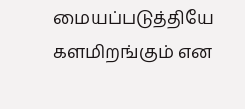மையப்படுத்தியே களமிறங்கும் என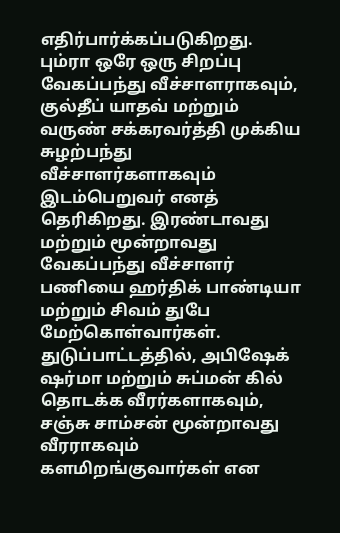எதிர்பார்க்கப்படுகிறது. பும்ரா ஒரே ஒரு சிறப்பு வேகப்பந்து வீச்சாளராகவும், குல்தீப் யாதவ் மற்றும் வருண் சக்கரவர்த்தி முக்கிய சுழற்பந்து வீச்சாளர்களாகவும் இடம்பெறுவர் எனத் தெரிகிறது. இரண்டாவது மற்றும் மூன்றாவது வேகப்பந்து வீச்சாளர் பணியை ஹர்திக் பாண்டியா மற்றும் சிவம் துபே மேற்கொள்வார்கள்.
துடுப்பாட்டத்தில், அபிஷேக் ஷர்மா மற்றும் சுப்மன் கில் தொடக்க வீரர்களாகவும், சஞ்சு சாம்சன் மூன்றாவது வீரராகவும் களமிறங்குவார்கள் என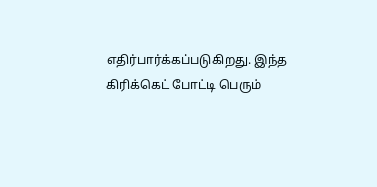எதிர்பார்க்கப்படுகிறது. இந்த கிரிக்கெட் போட்டி பெரும்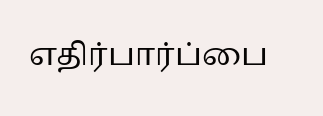எதிர்பார்ப்பை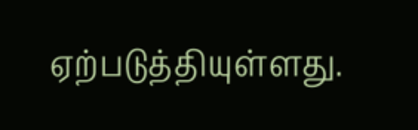ஏற்படுத்தியுள்ளது.